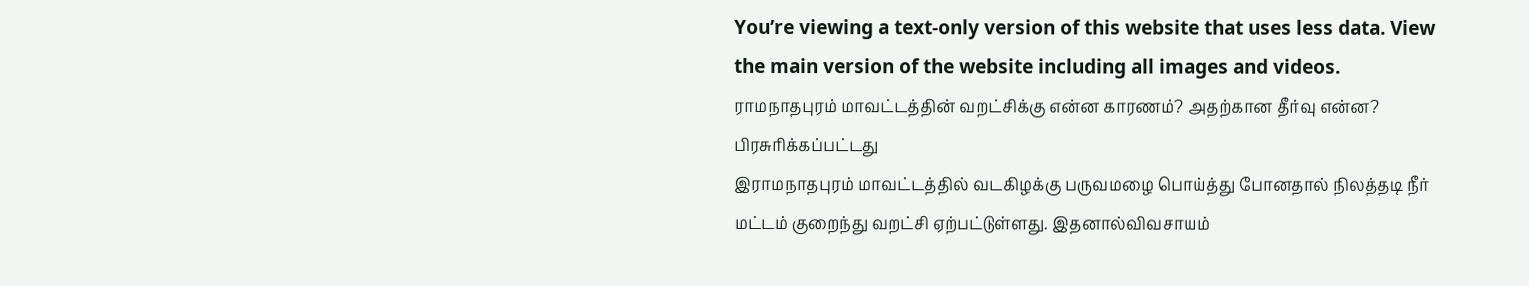You’re viewing a text-only version of this website that uses less data. View the main version of the website including all images and videos.
ராமநாதபுரம் மாவட்டத்தின் வறட்சிக்கு என்ன காரணம்? அதற்கான தீர்வு என்ன?
பிரசுரிக்கப்பட்டது
இராமநாதபுரம் மாவட்டத்தில் வடகிழக்கு பருவமழை பொய்த்து போனதால் நிலத்தடி நீர் மட்டம் குறைந்து வறட்சி ஏற்பட்டுள்ளது. இதனால்விவசாயம்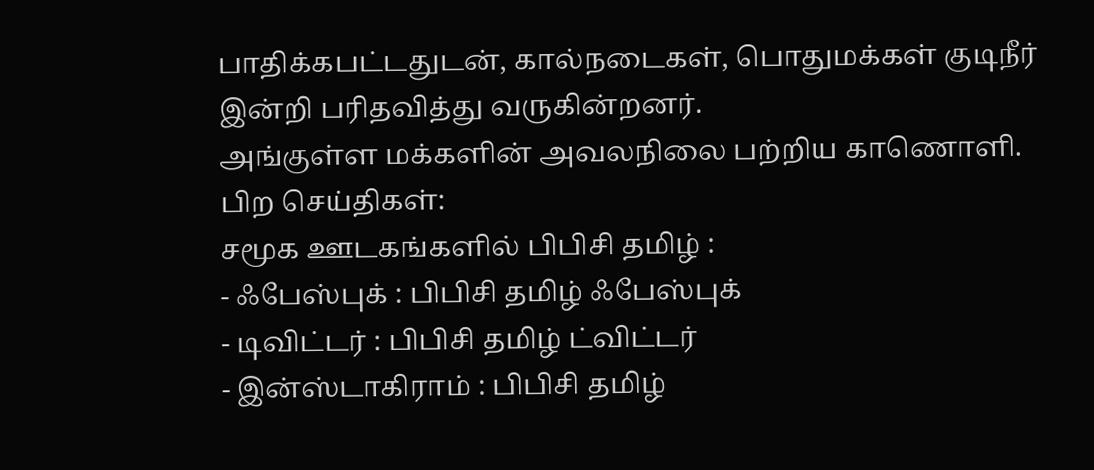பாதிக்கபட்டதுடன், கால்நடைகள், பொதுமக்கள் குடிநீர் இன்றி பரிதவித்து வருகின்றனர்.
அங்குள்ள மக்களின் அவலநிலை பற்றிய காணொளி.
பிற செய்திகள்:
சமூக ஊடகங்களில் பிபிசி தமிழ் :
- ஃபேஸ்புக் : பிபிசி தமிழ் ஃபேஸ்புக்
- டிவிட்டர் : பிபிசி தமிழ் ட்விட்டர்
- இன்ஸ்டாகிராம் : பிபிசி தமிழ்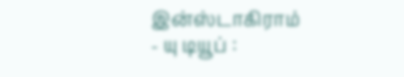இன்ஸ்டாகிராம்
- யு டியூப் :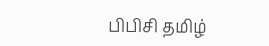பிபிசி தமிழ்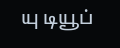யு டியூப்